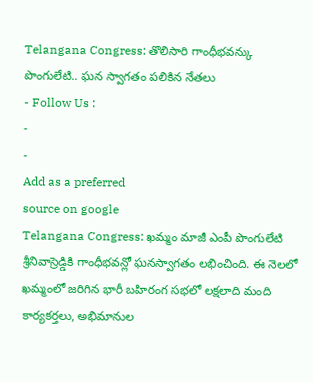Telangana Congress: తొలిసారి గాంధీభవన్కు పొంగులేటి.. ఘన స్వాగతం పలికిన నేతలు
- Follow Us :
-
-
Add as a preferred
source on google
Telangana Congress: ఖమ్మం మాజీ ఎంపీ పొంగులేటి శ్రీనివాస్రెడ్డికి గాంధీభవన్లో ఘనస్వాగతం లభించింది. ఈ నెలలో ఖమ్మంలో జరిగిన భారీ బహిరంగ సభలో లక్షలాది మంది కార్యకర్తలు, అభిమానుల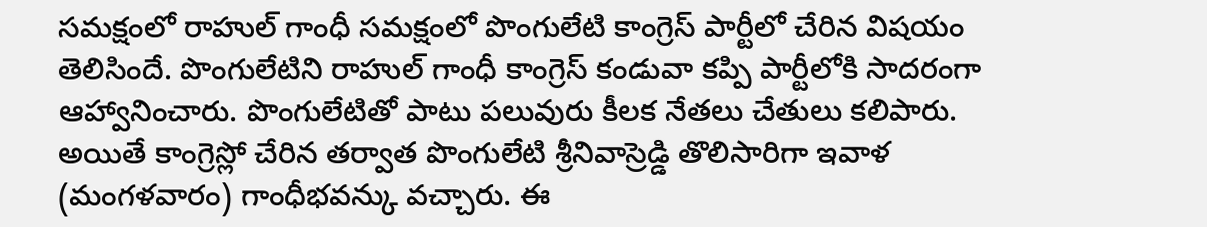సమక్షంలో రాహుల్ గాంధీ సమక్షంలో పొంగులేటి కాంగ్రెస్ పార్టీలో చేరిన విషయం తెలిసిందే. పొంగులేటిని రాహుల్ గాంధీ కాంగ్రెస్ కండువా కప్పి పార్టీలోకి సాదరంగా ఆహ్వానించారు. పొంగులేటితో పాటు పలువురు కీలక నేతలు చేతులు కలిపారు. అయితే కాంగ్రెస్లో చేరిన తర్వాత పొంగులేటి శ్రీనివాస్రెడ్డి తొలిసారిగా ఇవాళ (మంగళవారం) గాంధీభవన్కు వచ్చారు. ఈ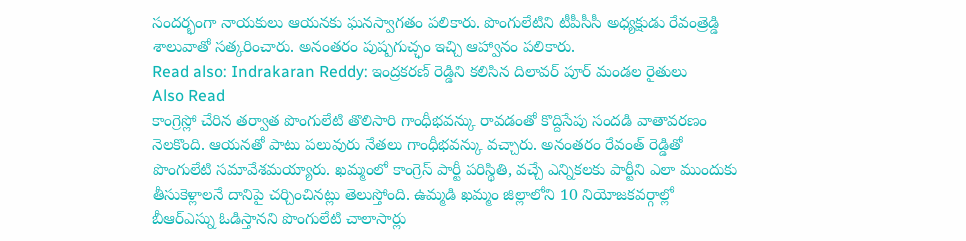సందర్భంగా నాయకులు ఆయనకు ఘనస్వాగతం పలికారు. పొంగులేటిని టీపీసీసీ అధ్యక్షుడు రేవంత్రెడ్డి శాలువాతో సత్కరించారు. అనంతరం పుష్పగుచ్ఛం ఇచ్చి ఆహ్వానం పలికారు.
Read also: Indrakaran Reddy: ఇంద్రకరణ్ రెడ్డిని కలిసిన దిలావర్ పూర్ మండల రైతులు
Also Read
కాంగ్రెస్లో చేరిన తర్వాత పొంగులేటి తొలిసారి గాంధీభవన్కు రావడంతో కొద్దిసేపు సందడి వాతావరణం నెలకొంది. ఆయనతో పాటు పలువురు నేతలు గాంధీభవన్కు వచ్చారు. అనంతరం రేవంత్ రెడ్డితో పొంగులేటి సమావేశమయ్యారు. ఖమ్మంలో కాంగ్రెస్ పార్టీ పరిస్థితి, వచ్చే ఎన్నికలకు పార్టీని ఎలా ముందుకు తీసుకెళ్లాలనే దానిపై చర్చించినట్లు తెలుస్తోంది. ఉమ్మడి ఖమ్మం జిల్లాలోని 10 నియోజకవర్గాల్లో బీఆర్ఎస్ను ఓడిస్తానని పొంగులేటి చాలాసార్లు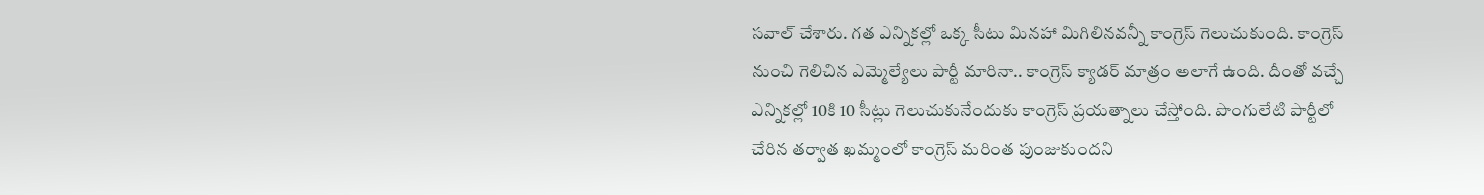సవాల్ చేశారు. గత ఎన్నికల్లో ఒక్క సీటు మినహా మిగిలినవన్నీ కాంగ్రెస్ గెలుచుకుంది. కాంగ్రెస్ నుంచి గెలిచిన ఎమ్మెల్యేలు పార్టీ మారినా.. కాంగ్రెస్ క్యాడర్ మాత్రం అలాగే ఉంది. దీంతో వచ్చే ఎన్నికల్లో 10కి 10 సీట్లు గెలుచుకునేందుకు కాంగ్రెస్ ప్రయత్నాలు చేస్తోంది. పొంగులేటి పార్టీలో చేరిన తర్వాత ఖమ్మంలో కాంగ్రెస్ మరింత పుంజుకుందని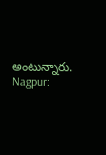అంటున్నారు.
Nagpur: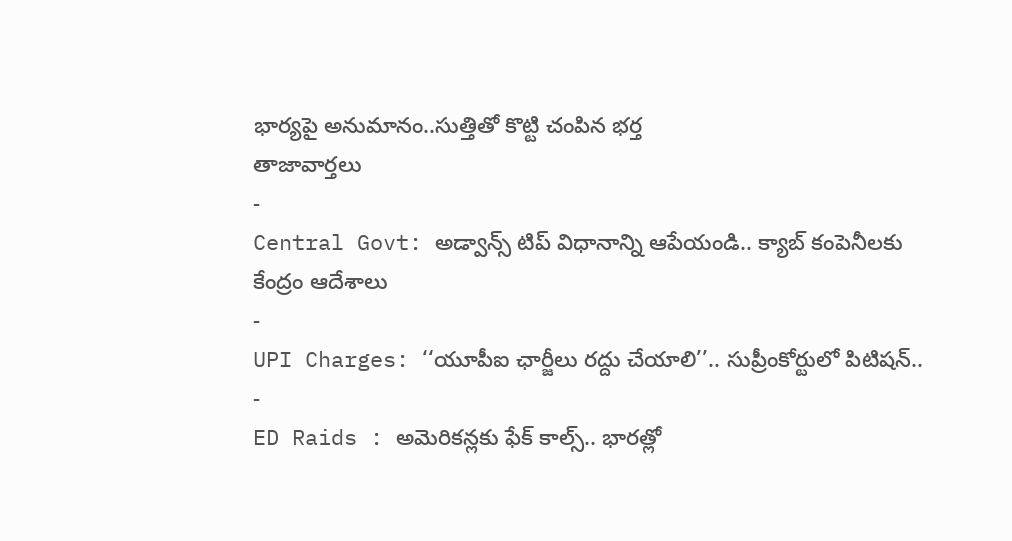భార్యపై అనుమానం..సుత్తితో కొట్టి చంపిన భర్త
తాజావార్తలు
-
Central Govt: అడ్వాన్స్ టిప్ విధానాన్ని ఆపేయండి.. క్యాబ్ కంపెనీలకు కేంద్రం ఆదేశాలు
-
UPI Charges: ‘‘యూపీఐ ఛార్జీలు రద్దు చేయాలి’’.. సుప్రీంకోర్టులో పిటిషన్..
-
ED Raids : అమెరికన్లకు ఫేక్ కాల్స్.. భారత్లో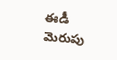ఈడీ మెరుపు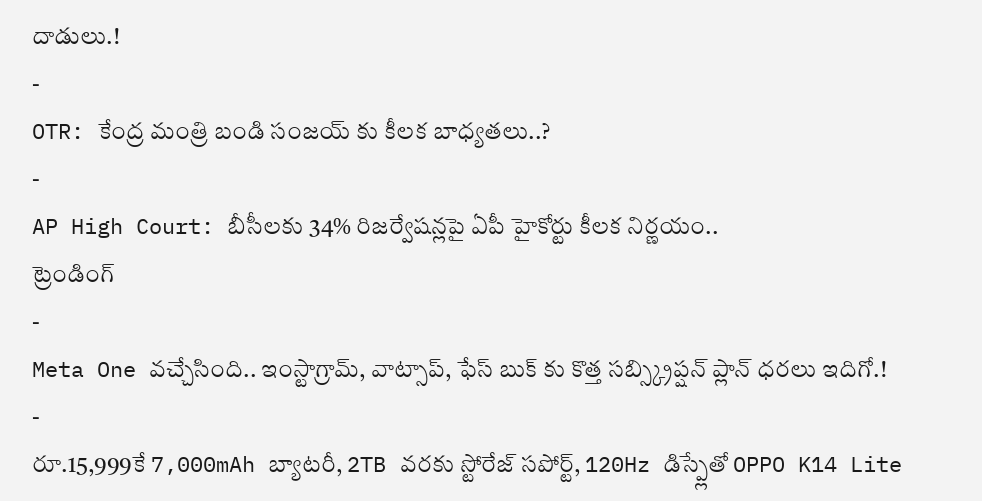దాడులు.!
-
OTR: కేంద్ర మంత్రి బండి సంజయ్ కు కీలక బాధ్యతలు..?
-
AP High Court: బీసీలకు 34% రిజర్వేషన్లపై ఏపీ హైకోర్టు కీలక నిర్ణయం..
ట్రెండింగ్
-
Meta One వచ్చేసింది.. ఇంస్టాగ్రామ్, వాట్సాప్, ఫేస్ బుక్ కు కొత్త సబ్స్క్రిప్షన్ ప్లాన్ ధరలు ఇదిగో.!
-
రూ.15,999కే 7,000mAh బ్యాటరీ, 2TB వరకు స్టోరేజ్ సపోర్ట్, 120Hz డిస్ప్లేతో OPPO K14 Lite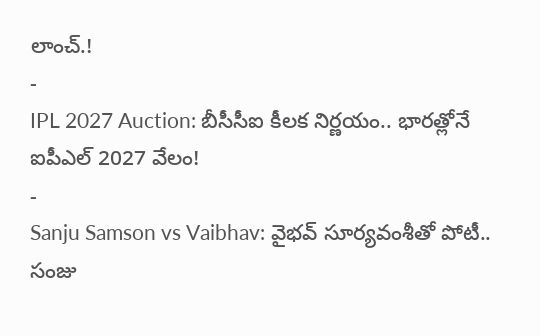లాంచ్.!
-
IPL 2027 Auction: బీసీసీఐ కీలక నిర్ణయం.. భారత్లోనే ఐపీఎల్ 2027 వేలం!
-
Sanju Samson vs Vaibhav: వైభవ్ సూర్యవంశీతో పోటీ.. సంజు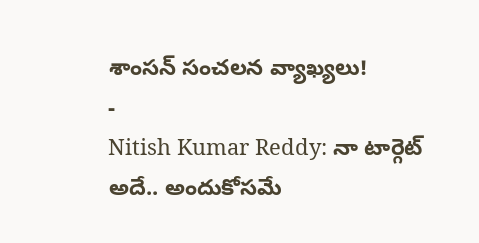శాంసన్ సంచలన వ్యాఖ్యలు!
-
Nitish Kumar Reddy: నా టార్గెట్ అదే.. అందుకోసమే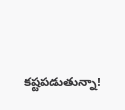కష్టపడుతున్నా!